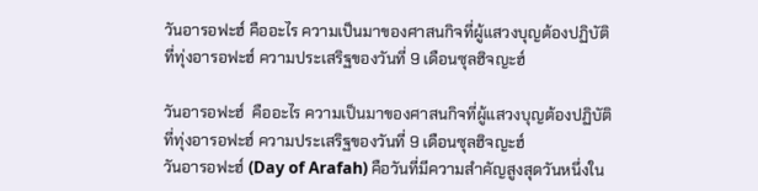วันอารอฟะฮ์ คืออะไร ความเป็นมาของศาสนกิจที่ผู้แสวงบุญต้องปฏิบัติที่ทุ่งอารอฟะฮ์ ความประเสริฐของวันที่ 9 เดือนซุลฮิจญะฮ์

วันอารอฟะฮ์  คืออะไร ความเป็นมาของศาสนกิจที่ผู้แสวงบุญต้องปฏิบัติที่ทุ่งอารอฟะฮ์ ความประเสริฐของวันที่ 9 เดือนซุลฮิจญะฮ์
วันอารอฟะฮ์ (Day of Arafah) คือวันที่มีความสำคัญสูงสุดวันหนึ่งใน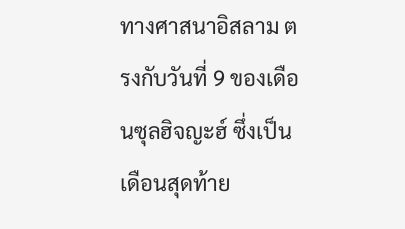ทางศาสนาอิสลาม ตรงกับวันที่ 9 ของเดือนซุลฮิจญะฮ์ ซึ่งเป็นเดือนสุดท้าย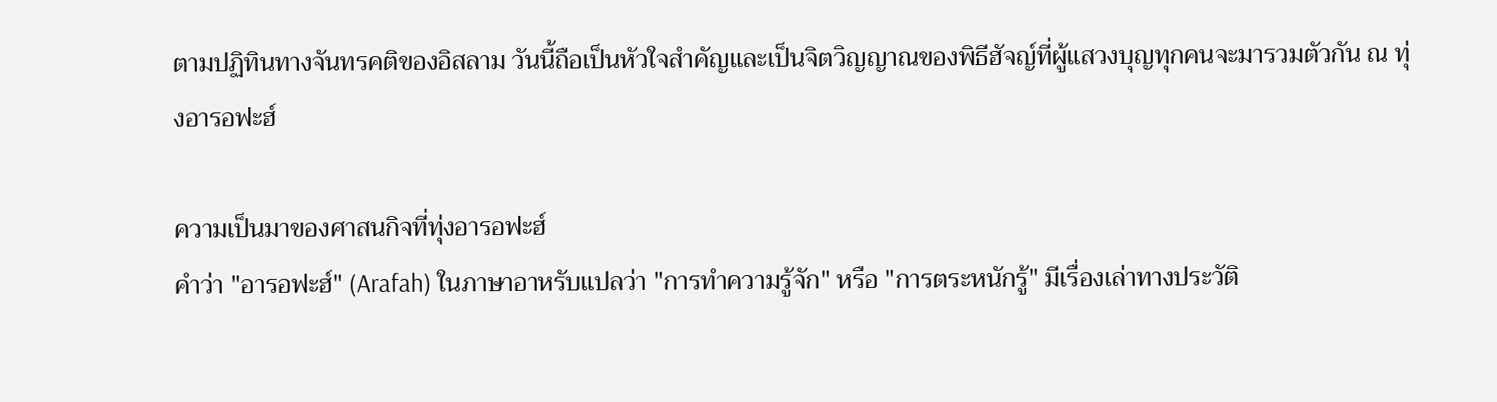ตามปฏิทินทางจันทรคติของอิสลาม วันนี้ถือเป็นหัวใจสำคัญและเป็นจิตวิญญาณของพิธีฮัจญ์ที่ผู้แสวงบุญทุกคนจะมารวมตัวกัน ณ ทุ่งอารอฟะฮ์

ความเป็นมาของศาสนกิจที่ทุ่งอารอฟะฮ์
คำว่า "อารอฟะฮ์" (Arafah) ในภาษาอาหรับแปลว่า "การทำความรู้จัก" หรือ "การตระหนักรู้" มีเรื่องเล่าทางประวัติ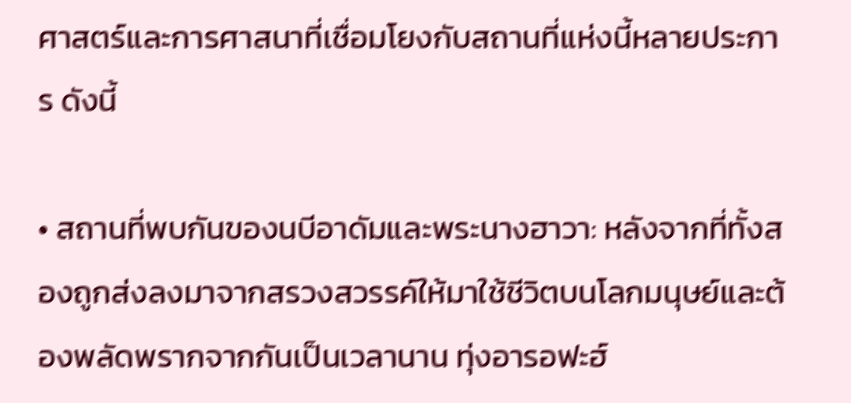ศาสตร์และการศาสนาที่เชื่อมโยงกับสถานที่แห่งนี้หลายประการ ดังนี้

• สถานที่พบกันของนบีอาดัมและพระนางฮาวา: หลังจากที่ทั้งสองถูกส่งลงมาจากสรวงสวรรค์ให้มาใช้ชีวิตบนโลกมนุษย์และต้องพลัดพรากจากกันเป็นเวลานาน ทุ่งอารอฟะฮ์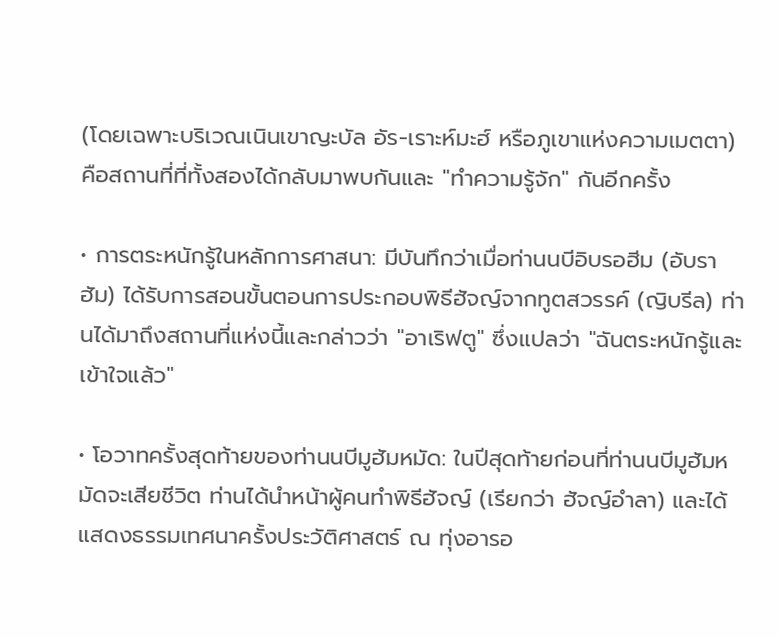(โดยเฉพาะบริเวณเนินเขาญะบัล อัร-เราะห์มะฮ์ หรือภูเขาแห่งความเมตตา) คือสถานที่ที่ทั้งสองได้กลับมาพบกันและ "ทำความรู้จัก" กันอีกครั้ง

• การตระหนักรู้ในหลักการศาสนา: มีบันทึกว่าเมื่อท่านนบีอิบรอฮีม (อับราฮัม) ได้รับการสอนขั้นตอนการประกอบพิธีฮัจญ์จากทูตสวรรค์ (ญิบรีล) ท่านได้มาถึงสถานที่แห่งนี้และกล่าวว่า "อาเริฟตู" ซึ่งแปลว่า "ฉันตระหนักรู้และเข้าใจแล้ว"

• โอวาทครั้งสุดท้ายของท่านนบีมูฮัมหมัด: ในปีสุดท้ายก่อนที่ท่านนบีมูฮัมหมัดจะเสียชีวิต ท่านได้นำหน้าผู้คนทำพิธีฮัจญ์ (เรียกว่า ฮัจญ์อำลา) และได้แสดงธรรมเทศนาครั้งประวัติศาสตร์ ณ ทุ่งอารอ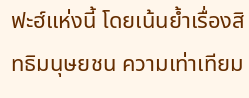ฟะฮ์แห่งนี้ โดยเน้นย้ำเรื่องสิทธิมนุษยชน ความเท่าเทียม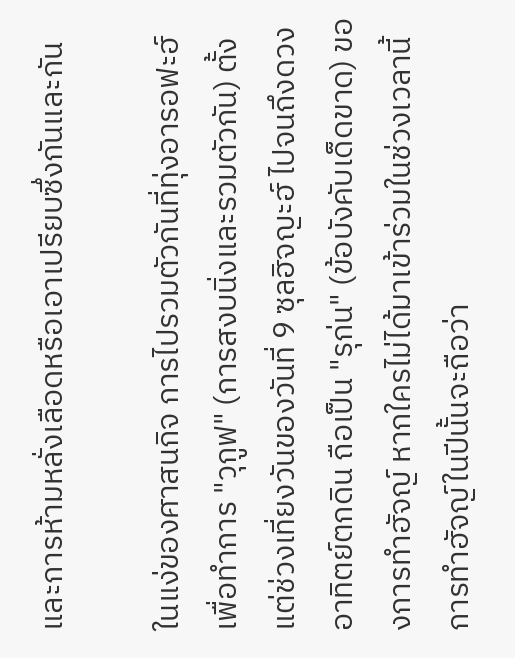และการห้ามหลั่งเลือดหรือเอาเปรียบซึ่งกันและกัน

ในแง่ของศาสนกิจ การไปรวมตัวกันที่ทุ่งอารอฟะฮ์เพื่อทำการ "วุกูฟ" (การสงบนิ่งและรวมตัวกัน) ตั้งแต่ช่วงเที่ยงวันของวันที่ 9 ซุลฮิจญะฮ์ ไปจนถึงดวงอาทิตย์ตกดิน ถือเป็น "รุก่น" (ข้อบังคับเด็ดขาด) ของการทำฮัจญ์ หากใครไม่ได้มาเข้าร่วมในช่วงเวลานี้ การทำฮัจญ์ในปีนั้นจะถือว่า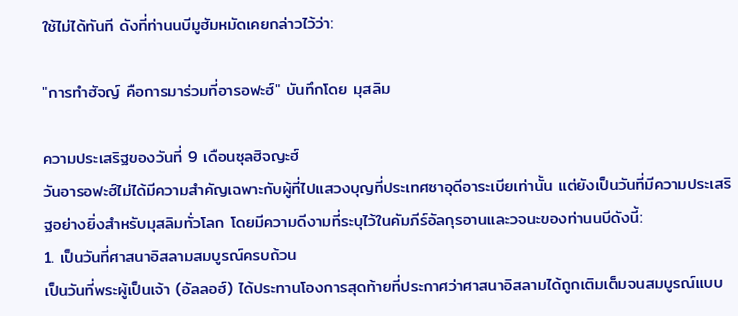ใช้ไม่ได้ทันที ดังที่ท่านนบีมูฮัมหมัดเคยกล่าวไว้ว่า:

"การทำฮัจญ์ คือการมาร่วมที่อารอฟะฮ์" บันทึกโดย มุสลิม

ความประเสริฐของวันที่ 9 เดือนซุลฮิจญะฮ์
วันอารอฟะฮ์ไม่ได้มีความสำคัญเฉพาะกับผู้ที่ไปแสวงบุญที่ประเทศซาอุดีอาระเบียเท่านั้น แต่ยังเป็นวันที่มีความประเสริฐอย่างยิ่งสำหรับมุสลิมทั่วโลก โดยมีความดีงามที่ระบุไว้ในคัมภีร์อัลกุรอานและวจนะของท่านนบีดังนี้:
1. เป็นวันที่ศาสนาอิสลามสมบูรณ์ครบถ้วน
เป็นวันที่พระผู้เป็นเจ้า (อัลลอฮ์) ได้ประทานโองการสุดท้ายที่ประกาศว่าศาสนาอิสลามได้ถูกเติมเต็มจนสมบูรณ์แบบ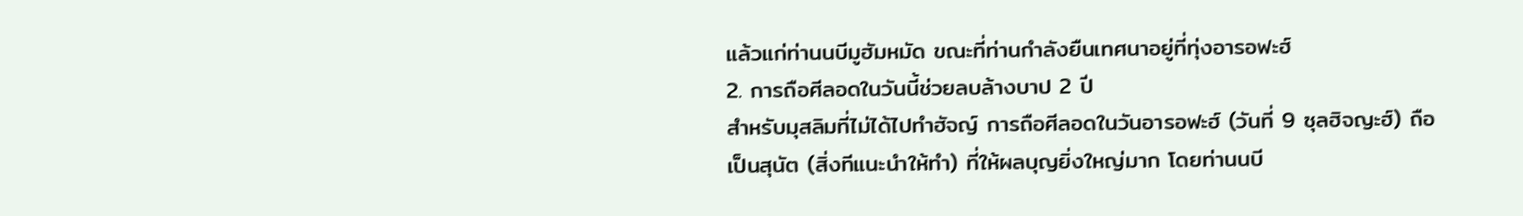แล้วแก่ท่านนบีมูฮัมหมัด ขณะที่ท่านกำลังยืนเทศนาอยู่ที่ทุ่งอารอฟะฮ์
2. การถือศีลอดในวันนี้ช่วยลบล้างบาป 2 ปี
สำหรับมุสลิมที่ไม่ได้ไปทำฮัจญ์ การถือศีลอดในวันอารอฟะฮ์ (วันที่ 9 ซุลฮิจญะฮ์) ถือเป็นสุนัต (สิ่งทีแนะนำให้ทำ) ที่ให้ผลบุญยิ่งใหญ่มาก โดยท่านนบี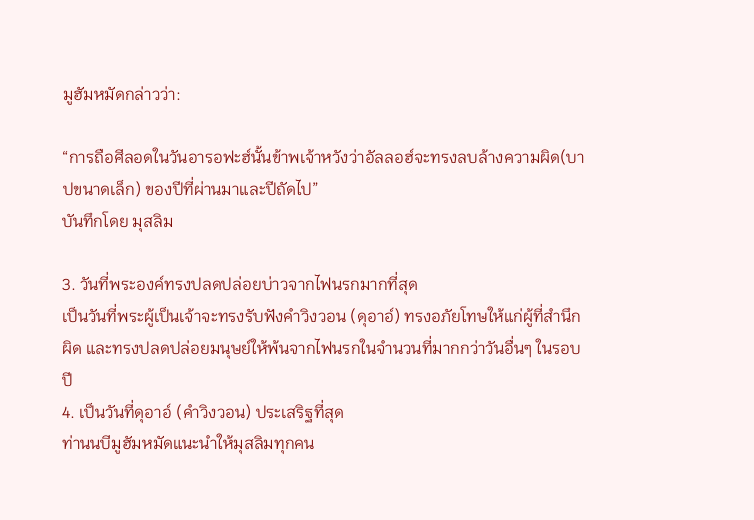มูฮัมหมัดกล่าวว่า:

“การถือศีลอดในวันอารอฟะฮ์นั้นข้าพเจ้าหวังว่าอัลลอฮ์จะทรงลบล้างความผิด(บาปขนาดเล็ก) ของปีที่ผ่านมาและปีถัดไป”
บันทึกโดย มุสลิม

3. วันที่พระองค์ทรงปลดปล่อยบ่าวจากไฟนรกมากที่สุด
เป็นวันที่พระผู้เป็นเจ้าจะทรงรับฟังคำวิงวอน (ดุอาอ์) ทรงอภัยโทษให้แก่ผู้ที่สำนึกผิด และทรงปลดปล่อยมนุษย์ให้พ้นจากไฟนรกในจำนวนที่มากกว่าวันอื่นๆ ในรอบปี
4. เป็นวันที่ดุอาอ์ (คำวิงวอน) ประเสริฐที่สุด
ท่านนบีมูฮัมหมัดแนะนำให้มุสลิมทุกคน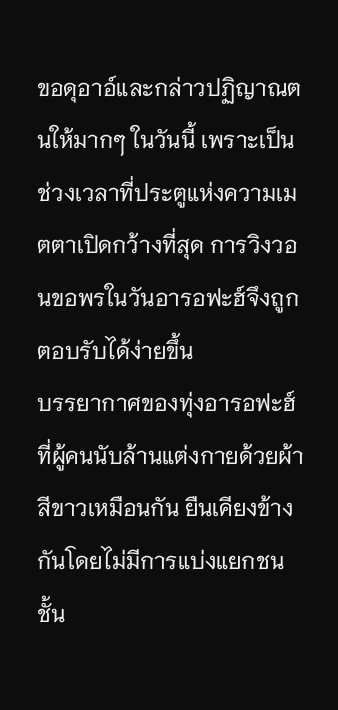ขอดุอาอ์และกล่าวปฏิญาณตนให้มากๆ ในวันนี้ เพราะเป็นช่วงเวลาที่ประตูแห่งความเมตตาเปิดกว้างที่สุด การวิงวอนขอพรในวันอารอฟะฮ์จึงถูกตอบรับได้ง่ายขึ้น
บรรยากาศของทุ่งอารอฟะฮ์ที่ผู้คนนับล้านแต่งกายด้วยผ้าสีขาวเหมือนกัน ยืนเคียงข้างกันโดยไม่มีการแบ่งแยกชนชั้น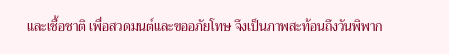และเชื้อชาติ เพื่อสวดมนต์และขออภัยโทษ จึงเป็นภาพสะท้อนถึงวันพิพาก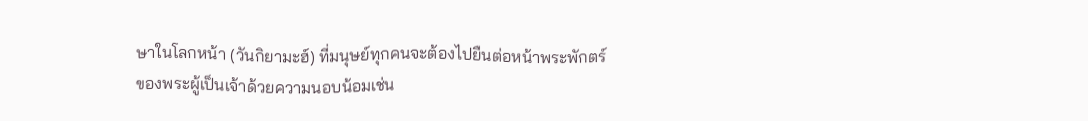ษาในโลกหน้า (วันกิยามะฮ์) ที่มนุษย์ทุกคนจะต้องไปยืนต่อหน้าพระพักตร์ของพระผู้เป็นเจ้าด้วยความนอบน้อมเช่น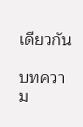เดียวกัน

บทความ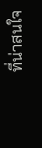ที่น่าสนใจ